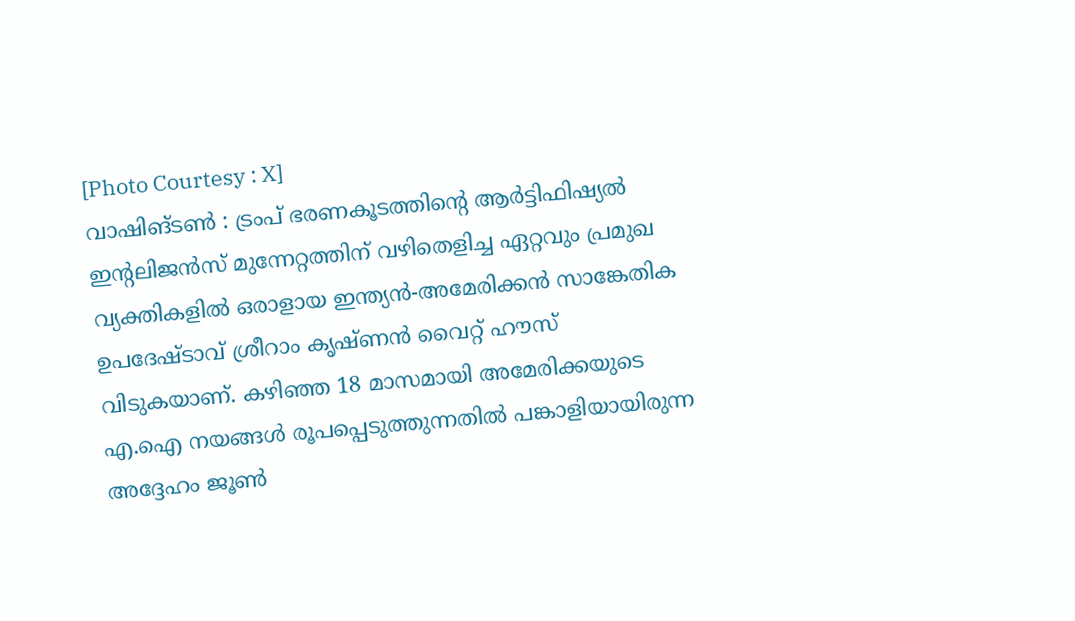[Photo Courtesy : X]
വാഷിങ്ടൺ : ട്രംപ് ഭരണകൂടത്തിന്റെ ആർട്ടിഫിഷ്യൽ ഇന്റലിജൻസ് മുന്നേറ്റത്തിന് വഴിതെളിച്ച ഏറ്റവും പ്രമുഖ വ്യക്തികളിൽ ഒരാളായ ഇന്ത്യൻ-അമേരിക്കൻ സാങ്കേതിക ഉപദേഷ്ടാവ് ശ്രീറാം കൃഷ്ണൻ വൈറ്റ് ഹൗസ് വിടുകയാണ്. കഴിഞ്ഞ 18 മാസമായി അമേരിക്കയുടെ എ.ഐ നയങ്ങൾ രൂപപ്പെടുത്തുന്നതിൽ പങ്കാളിയായിരുന്ന അദ്ദേഹം ജൂൺ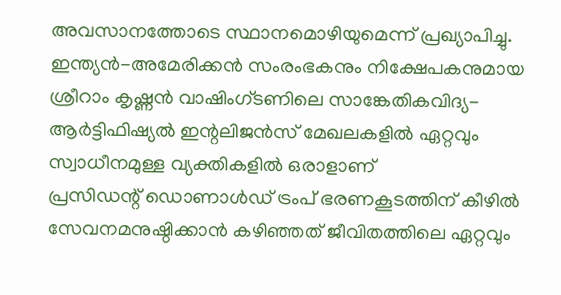അവസാനത്തോടെ സ്ഥാനമൊഴിയുമെന്ന് പ്രഖ്യാപിച്ചു. ഇന്ത്യൻ-അമേരിക്കൻ സംരംഭകനും നിക്ഷേപകനുമായ ശ്രീറാം കൃഷ്ണൻ വാഷിംഗ്ടണിലെ സാങ്കേതികവിദ്യ-ആർട്ടിഫിഷ്യൽ ഇന്റലിജൻസ് മേഖലകളിൽ ഏറ്റവും സ്വാധീനമുള്ള വ്യക്തികളിൽ ഒരാളാണ്
പ്രസിഡന്റ് ഡൊണാൾഡ് ട്രംപ് ഭരണകൂടത്തിന് കീഴിൽ സേവനമനുഷ്ഠിക്കാൻ കഴിഞ്ഞത് ജീവിതത്തിലെ ഏറ്റവും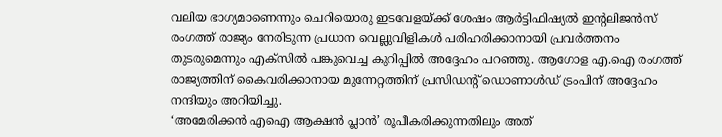വലിയ ഭാഗ്യമാണെന്നും ചെറിയൊരു ഇടവേളയ്ക്ക് ശേഷം ആർട്ടിഫിഷ്യൽ ഇന്റലിജൻസ് രംഗത്ത് രാജ്യം നേരിടുന്ന പ്രധാന വെല്ലുവിളികൾ പരിഹരിക്കാനായി പ്രവർത്തനം തുടരുമെന്നും എക്സിൽ പങ്കുവെച്ച കുറിപ്പിൽ അദ്ദേഹം പറഞ്ഞു. ആഗോള എ.ഐ രംഗത്ത് രാജ്യത്തിന് കൈവരിക്കാനായ മുന്നേറ്റത്തിന് പ്രസിഡന്റ് ഡൊണാൾഡ് ട്രംപിന് അദ്ദേഹം നന്ദിയും അറിയിച്ചു.
‘അമേരിക്കൻ എഐ ആക്ഷൻ പ്ലാൻ’ രൂപീകരിക്കുന്നതിലും അത്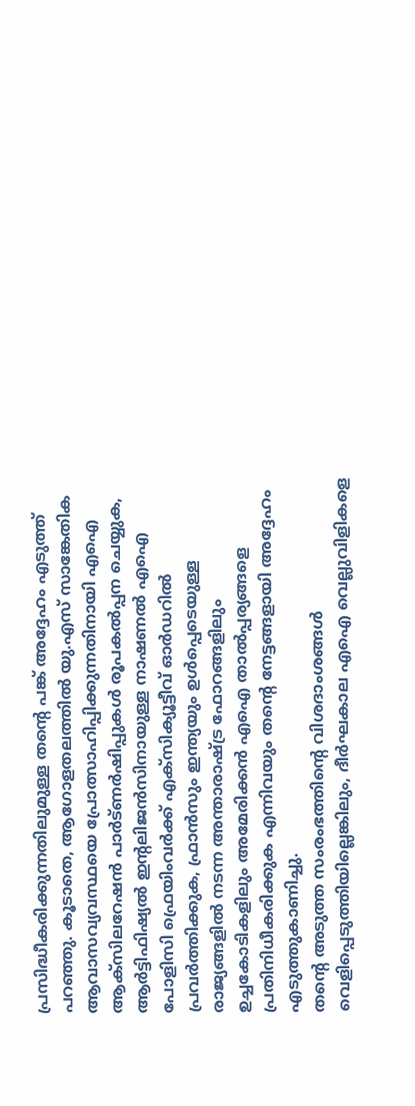പ്രസിദ്ധീകരിക്കുന്നതിലുമുള്ള തന്റെ പങ്ക് അദ്ദേഹം എടുത്ത് പറഞ്ഞു. കൂടാതെ, ആഗോളതലത്തിൽ യു.എസ് സാങ്കേതിക ആവാസവ്യവസ്ഥയെ പ്രോത്സാഹിപ്പിക്കുന്നതിനായി എഐ ആക്സിലറേഷൻ പാർട്ണർഷിപ്പുകൾ രൂപകൽപ്പന ചെയ്യുക, ആർട്ടിഫിഷ്യൽ ഇന്റലിജൻസിനായുള്ള നാഷണൽ എഐ പോളിസി ഫ്രെയിംവർക്ക് എക്സിക്യൂട്ടീവ് ഓർഡറിൽ പ്രവർത്തിക്കുക, ഫ്രാൻസും ഇന്ത്യയും ഉൾപ്പെടെയുള്ള രാജ്യങ്ങളിൽ നടന്ന അന്താരാഷ്ട്ര ഫോറങ്ങളിലും ഉച്ചകോടികളിലും അമേരിക്കൻ എഐ താൽപ്പര്യങ്ങളെ പ്രതിനിധീകരിക്കുക എന്നിവയും തന്റെ നേട്ടങ്ങളായി അദ്ദേഹം എടുത്തുകാണിച്ചു.
തന്റെ അടുത്ത സംരംഭത്തിന്റെ വിശദാംശങ്ങൾ വെളിപ്പെടുത്തിയില്ലെങ്കിലും, ദീർഘകാല എഐ വെല്ലുവിളികളെ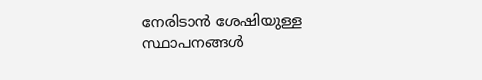നേരിടാൻ ശേഷിയുള്ള സ്ഥാപനങ്ങൾ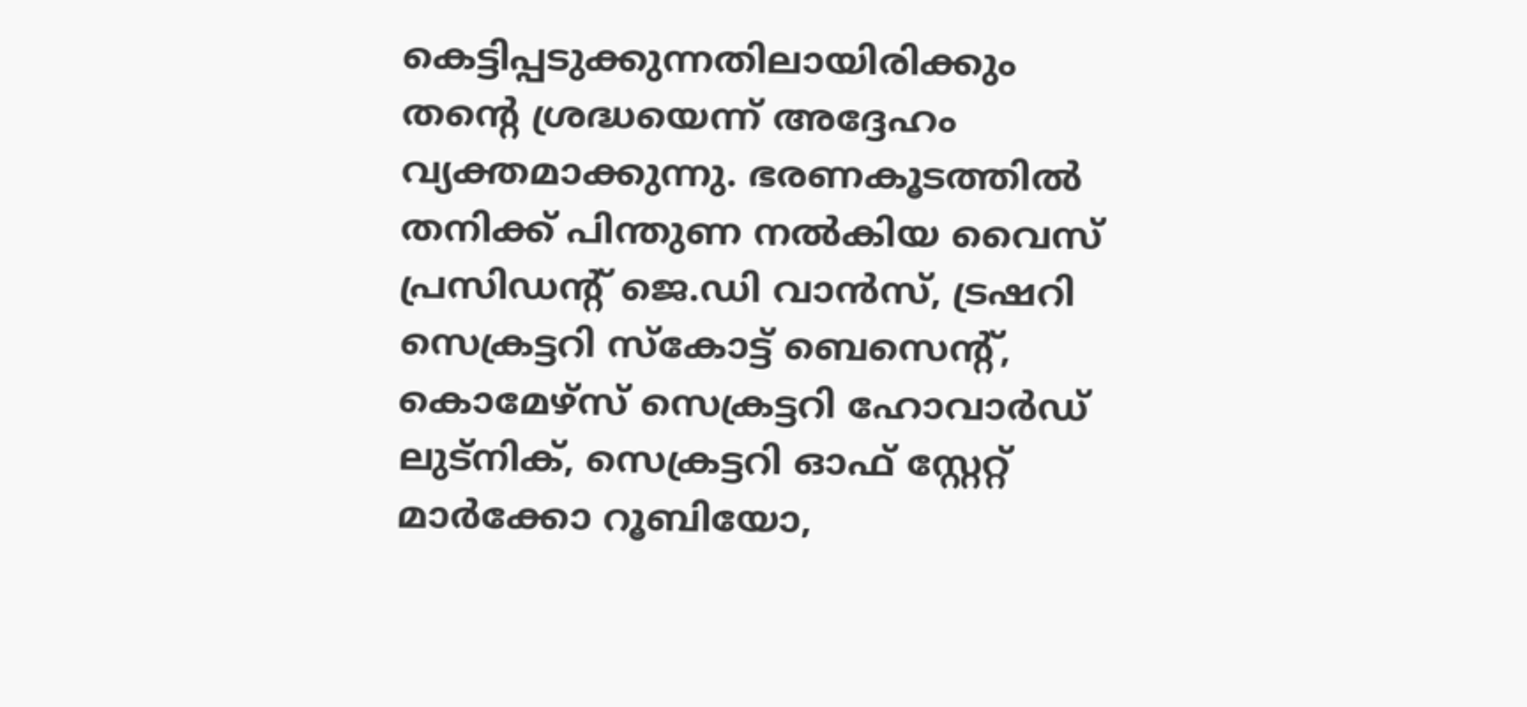കെട്ടിപ്പടുക്കുന്നതിലായിരിക്കും തന്റെ ശ്രദ്ധയെന്ന് അദ്ദേഹം വ്യക്തമാക്കുന്നു. ഭരണകൂടത്തിൽ തനിക്ക് പിന്തുണ നൽകിയ വൈസ് പ്രസിഡന്റ് ജെ.ഡി വാൻസ്, ട്രഷറി സെക്രട്ടറി സ്കോട്ട് ബെസെന്റ്, കൊമേഴ്സ് സെക്രട്ടറി ഹോവാർഡ് ലുട്നിക്, സെക്രട്ടറി ഓഫ് സ്റ്റേറ്റ് മാർക്കോ റൂബിയോ,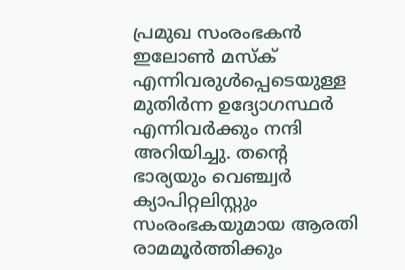പ്രമുഖ സംരംഭകൻ ഇലോൺ മസ്ക് എന്നിവരുൾപ്പെടെയുള്ള മുതിർന്ന ഉദ്യോഗസ്ഥർ എന്നിവർക്കും നന്ദി അറിയിച്ചു. തന്റെ ഭാര്യയും വെഞ്ച്വർ ക്യാപിറ്റലിസ്റ്റും സംരംഭകയുമായ ആരതി രാമമൂർത്തിക്കും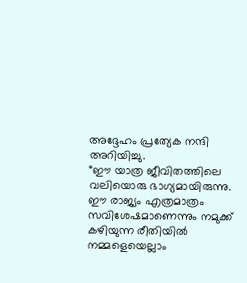അദ്ദേഹം പ്രത്യേക നന്ദി അറിയിച്ചു.
“ഈ യാത്ര ജീവിതത്തിലെ വലിയൊരു ഭാഗ്യമായിരുന്നു. ഈ രാജ്യം എത്രമാത്രം സവിശേഷമാണെന്നും നമുക്ക് കഴിയുന്ന രീതിയിൽ നമ്മളെയെല്ലാം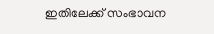ഇതിലേക്ക് സംഭാവന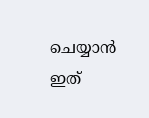ചെയ്യാൻ ഇത്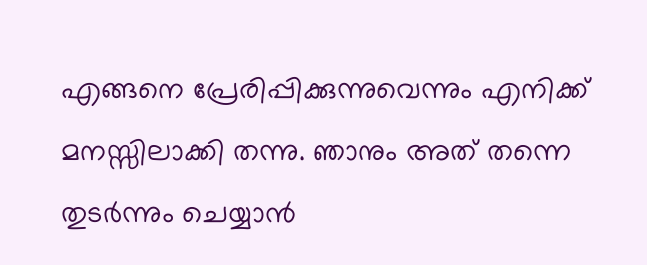എങ്ങനെ പ്രേരിപ്പിക്കുന്നുവെന്നും എനിക്ക് മനസ്സിലാക്കി തന്നു. ഞാനും അത് തന്നെ തുടർന്നും ചെയ്യാൻ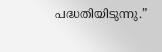പദ്ധതിയിടുന്നു.”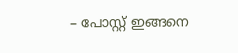– പോസ്റ്റ് ഇങ്ങനെ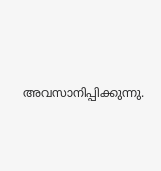അവസാനിപ്പിക്കുന്നു.